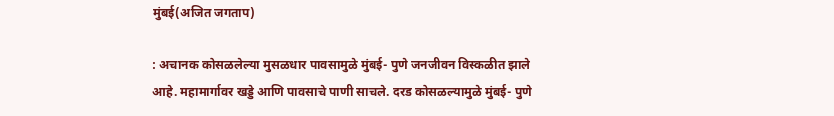मुंबई(अजित जगताप)

: अचानक कोसळलेल्या मुसळधार पावसामुळे मुंबई- पुणे जनजीवन विस्कळीत झाले आहे. महामार्गावर खड्डे आणि पावसाचे पाणी साचले. दरड कोसळल्यामुळे मुंबई- पुणे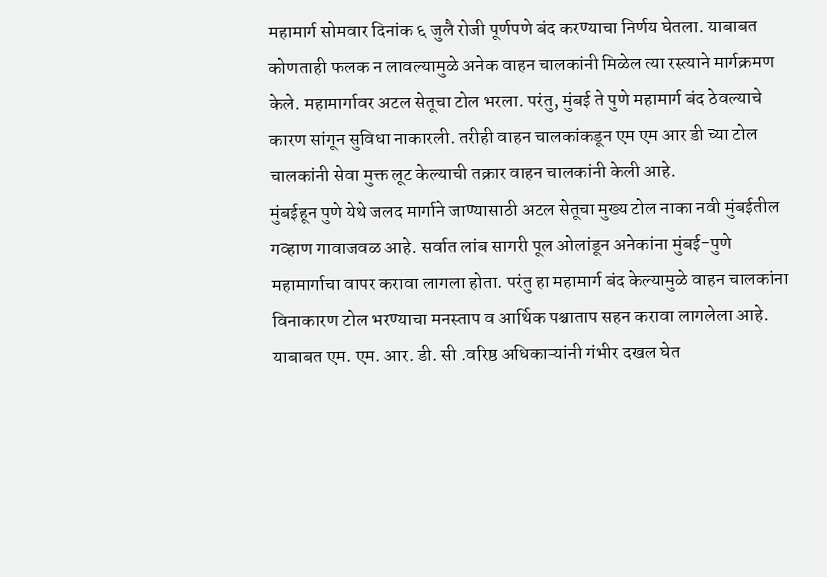महामार्ग सोमवार दिनांक ६ जुलै रोजी पूर्णपणे बंद करण्याचा निर्णय घेतला. याबाबत कोणताही फलक न लावल्यामुळे अनेक वाहन चालकांनी मिळेल त्या रस्त्याने मार्गक्रमण केले. महामार्गावर अटल सेतूचा टोल भरला. परंतु, मुंबई ते पुणे महामार्ग बंद ठेवल्याचे कारण सांगून सुविधा नाकारली. तरीही वाहन चालकांकडून एम एम आर डी च्या टोल चालकांनी सेवा मुक्त लूट केल्याची तक्रार वाहन चालकांनी केली आहे.
मुंबईहून पुणे येथे जलद मार्गाने जाण्यासाठी अटल सेतूचा मुख्य टोल नाका नवी मुंबईतील गव्हाण गावाजवळ आहे. सर्वात लांब सागरी पूल ओलांडून अनेकांना मुंबई-पुणे महामार्गाचा वापर करावा लागला होता. परंतु हा महामार्ग बंद केल्यामुळे वाहन चालकांना विनाकारण टोल भरण्याचा मनस्ताप व आर्थिक पश्चाताप सहन करावा लागलेला आहे.
याबाबत एम. एम. आर. डी. सी .वरिष्ठ अधिकाऱ्यांनी गंभीर दखल घेत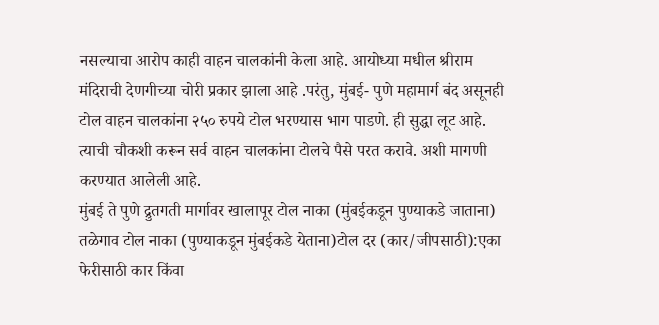नसल्याचा आरोप काही वाहन चालकांनी केला आहे. आयोध्या मधील श्रीराम मंदिराची देणगीच्या चोरी प्रकार झाला आहे .परंतु, मुंबई- पुणे महामार्ग बंद असूनही टोल वाहन चालकांना २५० रुपये टोल भरण्यास भाग पाडणे. ही सुद्धा लूट आहे. त्याची चौकशी करून सर्व वाहन चालकांना टोलचे पैसे परत करावे. अशी मागणी करण्यात आलेली आहे.
मुंबई ते पुणे द्रुतगती मार्गावर खालापूर टोल नाका (मुंबईकडून पुण्याकडे जाताना) तळेगाव टोल नाका (पुण्याकडून मुंबईकडे येताना)टोल दर (कार/जीपसाठी):एका फेरीसाठी कार किंवा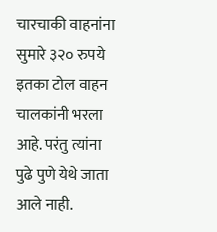चारचाकी वाहनांना सुमारे ३२० रुपये इतका टोल वाहन चालकांनी भरला आहे. परंतु त्यांना पुढे पुणे येथे जाता आले नाही.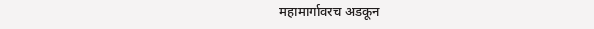महामार्गावरच अडकून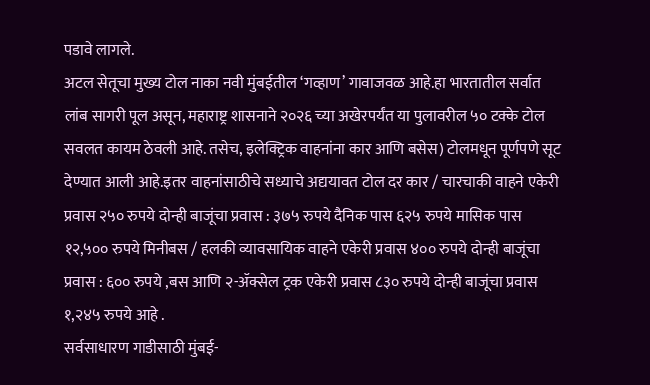पडावे लागले.
अटल सेतूचा मुख्य टोल नाका नवी मुंबईतील ‘गव्हाण’ गावाजवळ आहे.हा भारतातील सर्वात लांब सागरी पूल असून, महाराष्ट्र शासनाने २०२६ च्या अखेरपर्यंत या पुलावरील ५० टक्के टोल सवलत कायम ठेवली आहे. तसेच, इलेक्ट्रिक वाहनांना कार आणि बसेस) टोलमधून पूर्णपणे सूट देण्यात आली आहे.इतर वाहनांसाठीचे सध्याचे अद्ययावत टोल दर कार / चारचाकी वाहने एकेरी प्रवास २५० रुपये दोन्ही बाजूंचा प्रवास : ३७५ रुपये दैनिक पास ६२५ रुपये मासिक पास १२,५०० रुपये मिनीबस / हलकी व्यावसायिक वाहने एकेरी प्रवास ४०० रुपये दोन्ही बाजूंचा प्रवास : ६०० रुपये ,बस आणि २-ॲक्सेल ट्रक एकेरी प्रवास ८३० रुपये दोन्ही बाजूंचा प्रवास १,२४५ रुपये आहे .
सर्वसाधारण गाडीसाठी मुंबई-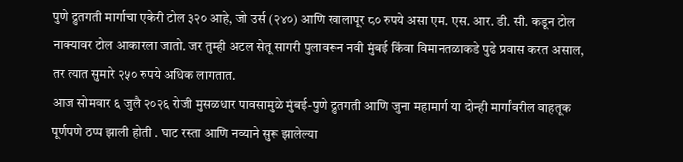पुणे द्रुतगती मार्गाचा एकेरी टोल ३२० आहे, जो उर्स (२४०) आणि खालापूर ८० रुपये असा एम. एस. आर. डी. सी. कडून टोल नाक्यावर टोल आकारला जातो. जर तुम्ही अटल सेतू सागरी पुलावरून नवी मुंबई किंवा विमानतळाकडे पुढे प्रवास करत असाल, तर त्यात सुमारे २५० रुपये अधिक लागतात.
आज सोमवार ६ जुलै २०२६ रोजी मुसळधार पावसामुळे मुंबई-पुणे द्रुतगती आणि जुना महामार्ग या दोन्ही मार्गांवरील वाहतूक पूर्णपणे ठप्प झाली होती . घाट रस्ता आणि नव्याने सुरू झालेल्या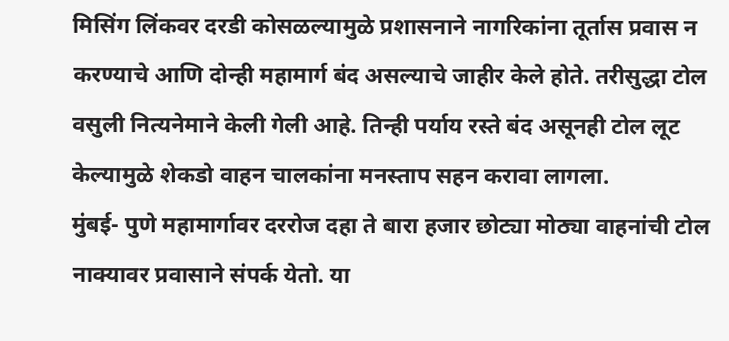मिसिंग लिंकवर दरडी कोसळल्यामुळे प्रशासनाने नागरिकांना तूर्तास प्रवास न करण्याचे आणि दोन्ही महामार्ग बंद असल्याचे जाहीर केले होते. तरीसुद्धा टोल वसुली नित्यनेमाने केली गेली आहे. तिन्ही पर्याय रस्ते बंद असूनही टोल लूट केल्यामुळे शेकडो वाहन चालकांना मनस्ताप सहन करावा लागला.
मुंबई- पुणे महामार्गावर दररोज दहा ते बारा हजार छोट्या मोठ्या वाहनांची टोल नाक्यावर प्रवासाने संपर्क येतो. या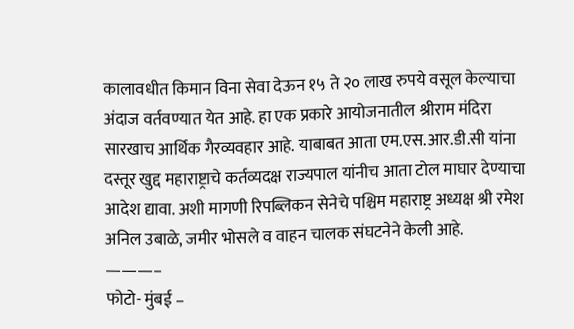कालावधीत किमान विना सेवा देऊन १५ ते २० लाख रुपये वसूल केल्याचा अंदाज वर्तवण्यात येत आहे. हा एक प्रकारे आयोजनातील श्रीराम मंदिरा सारखाच आर्थिक गैरव्यवहार आहे. याबाबत आता एम.एस.आर.डी.सी यांना दस्तूर खुद्द महाराष्ट्राचे कर्तव्यदक्ष राज्यपाल यांनीच आता टोल माघार देण्याचा आदेश द्यावा. अशी मागणी रिपब्लिकन सेनेचे पश्चिम महाराष्ट्र अध्यक्ष श्री रमेश अनिल उबाळे, जमीर भोसले व वाहन चालक संघटनेने केली आहे.
———–
फोटो- मुंबई –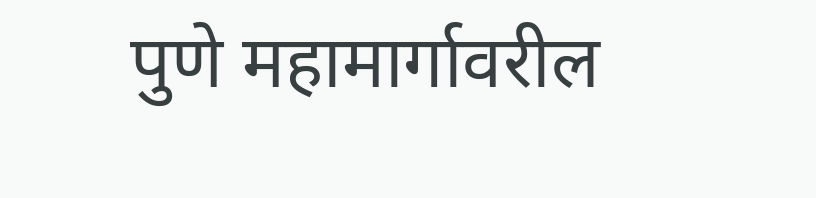पुणे महामार्गावरील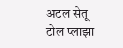अटल सेतू टोल प्लाझा